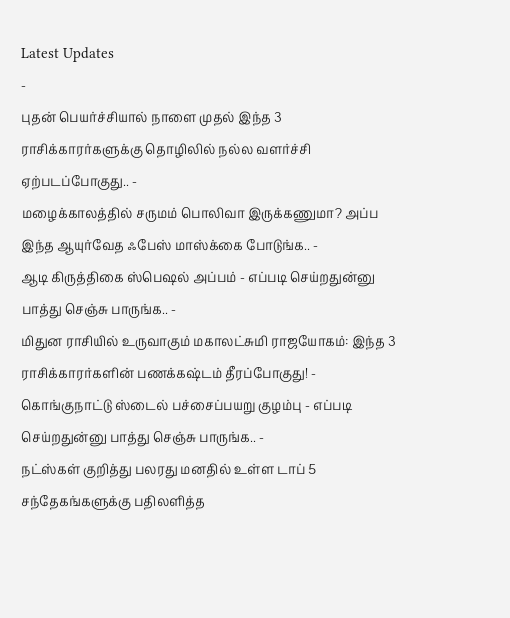Latest Updates
-
புதன் பெயர்ச்சியால் நாளை முதல் இந்த 3 ராசிக்காரர்களுக்கு தொழிலில் நல்ல வளர்ச்சி ஏற்படப்போகுது.. -
மழைக்காலத்தில் சருமம் பொலிவா இருக்கணுமா? அப்ப இந்த ஆயுர்வேத ஃபேஸ் மாஸ்க்கை போடுங்க.. -
ஆடி கிருத்திகை ஸ்பெஷல் அப்பம் - எப்படி செய்றதுன்னு பாத்து செஞ்சு பாருங்க.. -
மிதுன ராசியில் உருவாகும் மகாலட்சுமி ராஜயோகம்: இந்த 3 ராசிக்காரர்களின் பணக்கஷ்டம் தீரப்போகுது! -
கொங்குநாட்டு ஸ்டைல் பச்சைப்பயறு குழம்பு - எப்படி செய்றதுன்னு பாத்து செஞ்சு பாருங்க.. -
நட்ஸ்கள் குறித்து பலரது மனதில் உள்ள டாப் 5 சந்தேகங்களுக்கு பதிலளித்த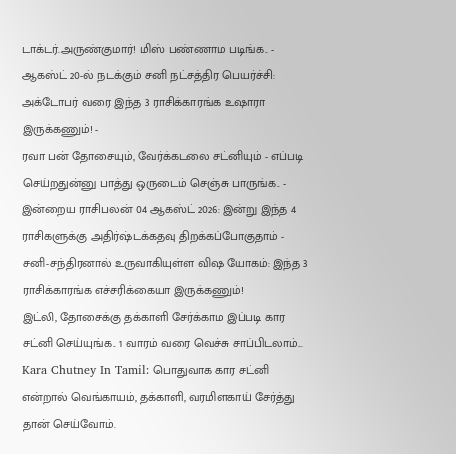டாக்டர்.அருண்குமார்! மிஸ் பண்ணாம படிங்க.. -
ஆகஸ்ட் 20-ல் நடக்கும் சனி நட்சத்திர பெயர்ச்சி: அக்டோபர் வரை இந்த 3 ராசிக்காரங்க உஷாரா இருக்கணும்! -
ரவா பன் தோசையும், வேர்க்கடலை சட்னியும் - எப்படி செய்றதுன்னு பாத்து ஒருடைம் செஞ்சு பாருங்க.. -
இன்றைய ராசிபலன் 04 ஆகஸ்ட் 2026: இன்று இந்த 4 ராசிகளுக்கு அதிர்ஷ்டக்கதவு திறக்கப்போகுதாம் -
சனி-சந்திரனால் உருவாகியுள்ள விஷ யோகம்: இந்த 3 ராசிக்காரங்க எச்சரிக்கையா இருக்கணும்!
இட்லி, தோசைக்கு தக்காளி சேர்க்காம இப்படி கார சட்னி செய்யுங்க.. 1 வாரம் வரை வெச்சு சாப்பிடலாம்...
Kara Chutney In Tamil: பொதுவாக கார சட்னி என்றால் வெங்காயம், தக்காளி, வரமிளகாய் சேர்த்து தான் செய்வோம்.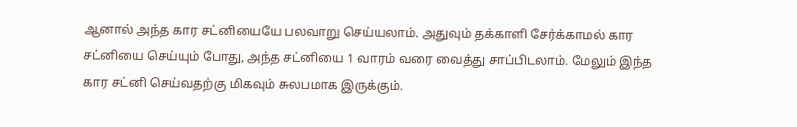ஆனால் அந்த கார சட்னியையே பலவாறு செய்யலாம். அதுவும் தக்காளி சேர்க்காமல் கார சட்னியை செய்யும் போது, அந்த சட்னியை 1 வாரம் வரை வைத்து சாப்பிடலாம். மேலும் இந்த கார சட்னி செய்வதற்கு மிகவும் சுலபமாக இருக்கும்.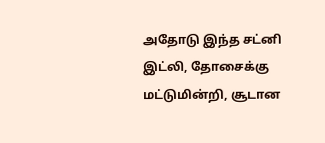அதோடு இந்த சட்னி இட்லி, தோசைக்கு மட்டுமின்றி, சூடான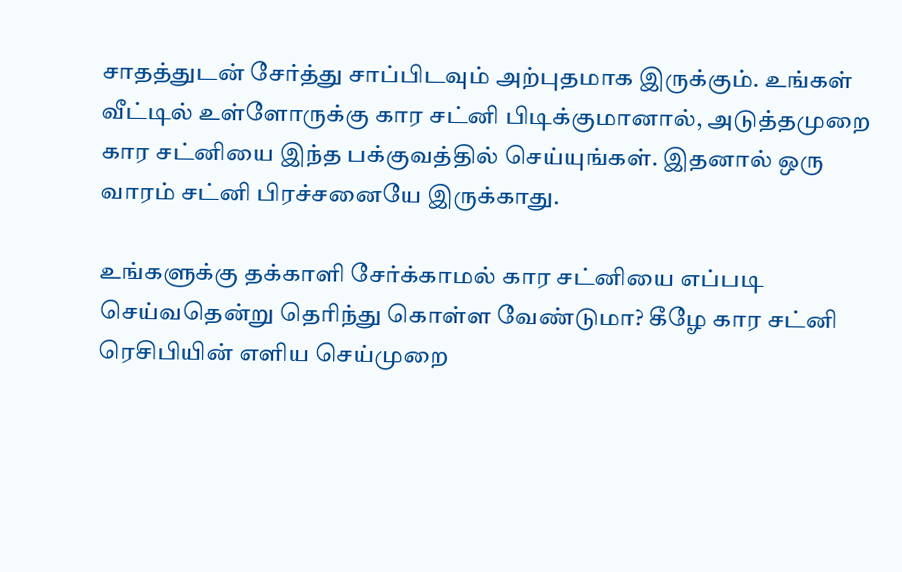சாதத்துடன் சேர்த்து சாப்பிடவும் அற்புதமாக இருக்கும். உங்கள் வீட்டில் உள்ளோருக்கு கார சட்னி பிடிக்குமானால், அடுத்தமுறை கார சட்னியை இந்த பக்குவத்தில் செய்யுங்கள். இதனால் ஒரு வாரம் சட்னி பிரச்சனையே இருக்காது.

உங்களுக்கு தக்காளி சேர்க்காமல் கார சட்னியை எப்படி செய்வதென்று தெரிந்து கொள்ள வேண்டுமா? கீழே கார சட்னி ரெசிபியின் எளிய செய்முறை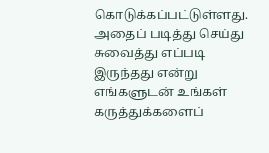கொடுக்கப்பட்டுள்ளது. அதைப் படித்து செய்து சுவைத்து எப்படி இருந்தது என்று எங்களுடன் உங்கள் கருத்துக்களைப்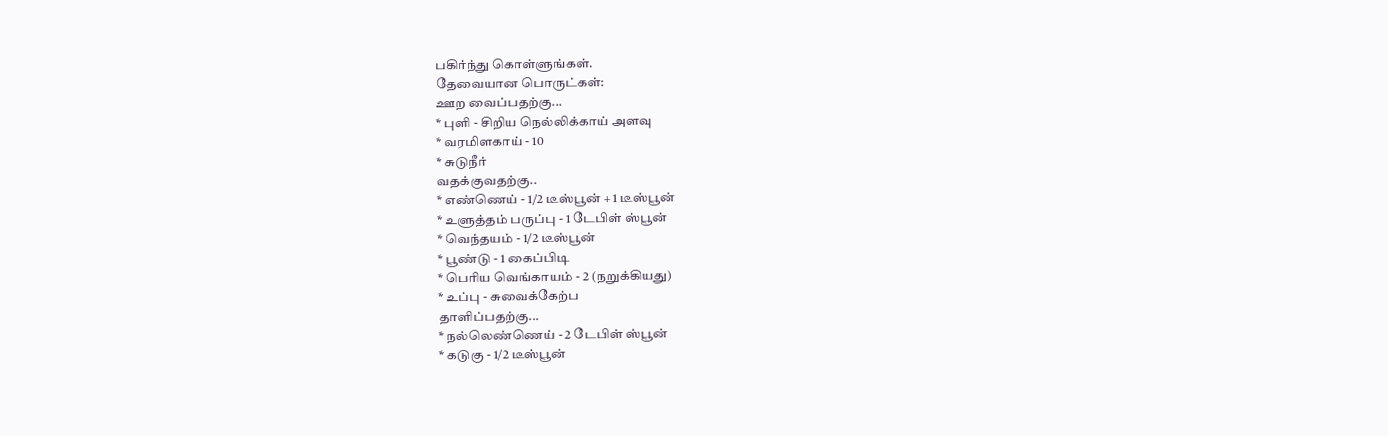பகிர்ந்து கொள்ளுங்கள்.
தேவையான பொருட்கள்:
ஊற வைப்பதற்கு...
* புளி - சிறிய நெல்லிக்காய் அளவு
* வரமிளகாய் - 10
* சுடுநீர்
வதக்குவதற்கு..
* எண்ணெய் - 1/2 டீஸ்பூன் + 1 டீஸ்பூன்
* உளுத்தம் பருப்பு - 1 டேபிள் ஸ்பூன்
* வெந்தயம் - 1/2 டீஸ்பூன்
* பூண்டு - 1 கைப்பிடி
* பெரிய வெங்காயம் - 2 (நறுக்கியது)
* உப்பு - சுவைக்கேற்ப
தாளிப்பதற்கு...
* நல்லெண்ணெய் - 2 டேபிள் ஸ்பூன்
* கடுகு - 1/2 டீஸ்பூன்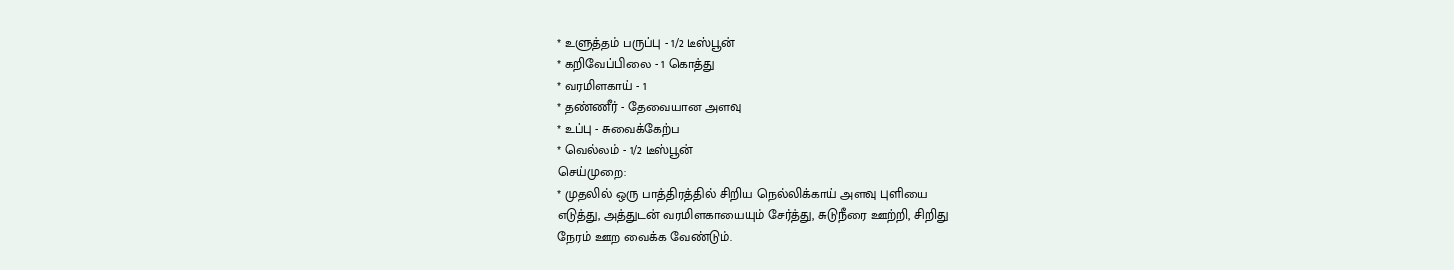* உளுத்தம் பருப்பு - 1/2 டீஸ்பூன்
* கறிவேப்பிலை - 1 கொத்து
* வரமிளகாய் - 1
* தண்ணீர் - தேவையான அளவு
* உப்பு - சுவைக்கேற்ப
* வெல்லம் - 1/2 டீஸ்பூன்
செய்முறை:
* முதலில் ஒரு பாத்திரத்தில் சிறிய நெல்லிக்காய் அளவு புளியை
எடுத்து, அத்துடன் வரமிளகாயையும் சேர்த்து, சுடுநீரை ஊற்றி, சிறிது
நேரம் ஊற வைக்க வேண்டும்.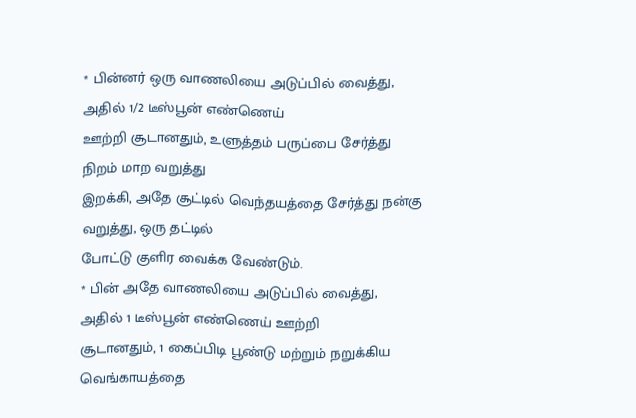* பின்னர் ஒரு வாணலியை அடுப்பில் வைத்து, அதில் 1/2 டீஸ்பூன் எண்ணெய்
ஊற்றி சூடானதும், உளுத்தம் பருப்பை சேர்த்து நிறம் மாற வறுத்து
இறக்கி, அதே சூட்டில் வெந்தயத்தை சேர்த்து நன்கு வறுத்து, ஒரு தட்டில்
போட்டு குளிர வைக்க வேண்டும்.
* பின் அதே வாணலியை அடுப்பில் வைத்து, அதில் 1 டீஸ்பூன் எண்ணெய் ஊற்றி
சூடானதும், 1 கைப்பிடி பூண்டு மற்றும் நறுக்கிய வெங்காயத்தை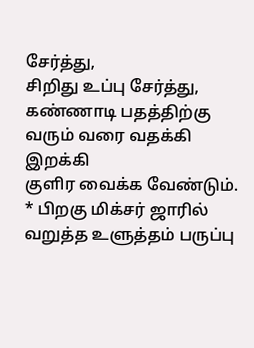சேர்த்து,
சிறிது உப்பு சேர்த்து, கண்ணாடி பதத்திற்கு வரும் வரை வதக்கி இறக்கி
குளிர வைக்க வேண்டும்.
* பிறகு மிக்சர் ஜாரில் வறுத்த உளுத்தம் பருப்பு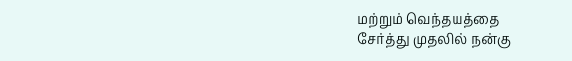மற்றும் வெந்தயத்தை
சேர்த்து முதலில் நன்கு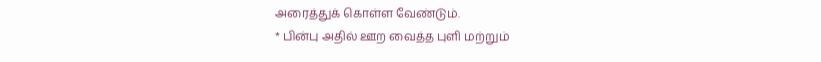அரைத்துக் கொள்ள வேண்டும்.
* பின்பு அதில் ஊற வைத்த புளி மற்றும்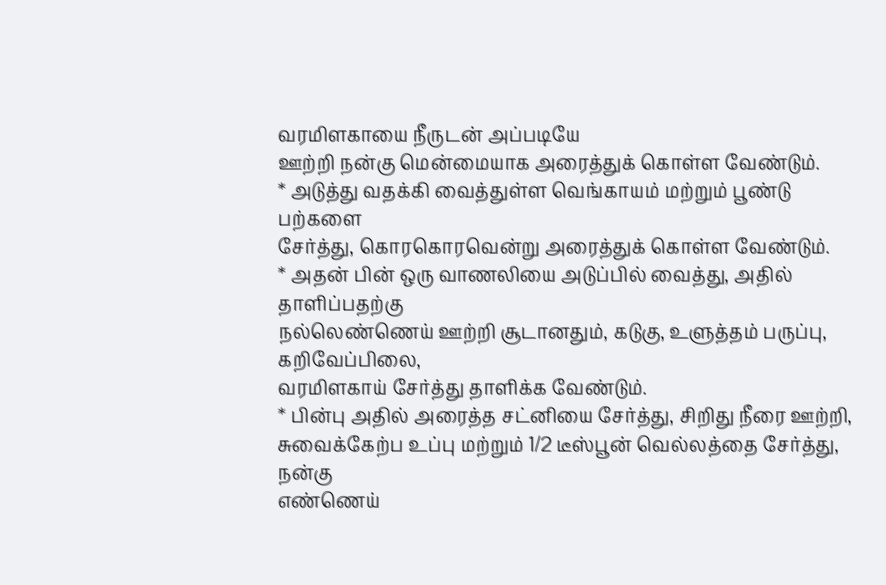வரமிளகாயை நீருடன் அப்படியே
ஊற்றி நன்கு மென்மையாக அரைத்துக் கொள்ள வேண்டும்.
* அடுத்து வதக்கி வைத்துள்ள வெங்காயம் மற்றும் பூண்டு பற்களை
சேர்த்து, கொரகொரவென்று அரைத்துக் கொள்ள வேண்டும்.
* அதன் பின் ஒரு வாணலியை அடுப்பில் வைத்து, அதில் தாளிப்பதற்கு
நல்லெண்ணெய் ஊற்றி சூடானதும், கடுகு, உளுத்தம் பருப்பு, கறிவேப்பிலை,
வரமிளகாய் சேர்த்து தாளிக்க வேண்டும்.
* பின்பு அதில் அரைத்த சட்னியை சேர்த்து, சிறிது நீரை ஊற்றி,
சுவைக்கேற்ப உப்பு மற்றும் 1/2 டீஸ்பூன் வெல்லத்தை சேர்த்து, நன்கு
எண்ணெய்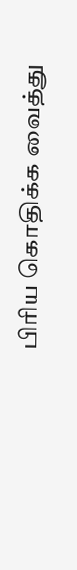பிரிய கொதிக்க வைத்து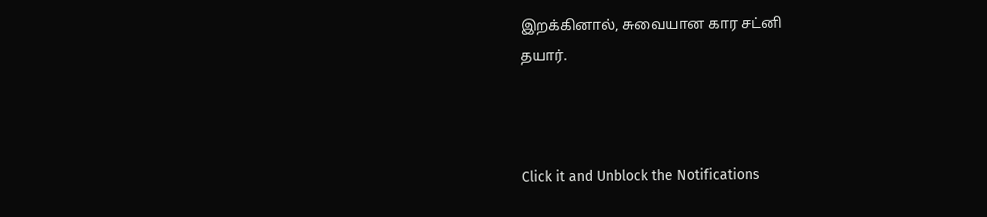இறக்கினால், சுவையான கார சட்னி
தயார்.



Click it and Unblock the Notifications